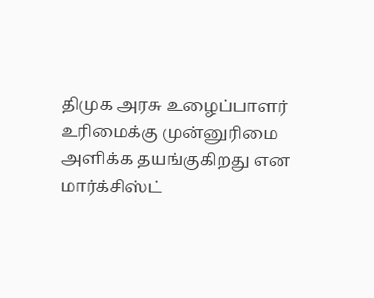திமுக அரசு உழைப்பாளர் உரிமைக்கு முன்னுரிமை அளிக்க தயங்குகிறது என மார்க்சிஸ்ட்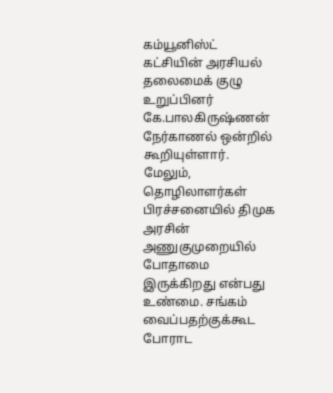கம்யூனிஸ்ட் கட்சியின் அரசியல் தலைமைக் குழு உறுப்பினர் கே.பாலகிருஷ்ணன் நேர்காணல் ஒன்றில் கூறியுள்ளார். மேலும், தொழிலாளர்கள் பிரச்சனையில் திமுக அரசின் அணுகுமுறையில் போதாமை இருக்கிறது என்பது உண்மை. சங்கம் வைப்பதற்குக்கூட போராட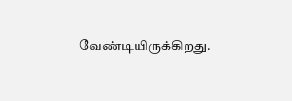வேண்டியிருக்கிறது.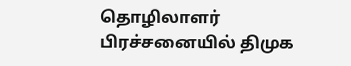தொழிலாளர் பிரச்சனையில் திமுக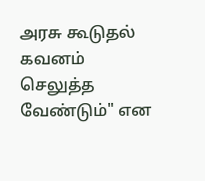அரசு கூடுதல் கவனம் செலுத்த வேண்டும்" என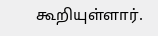கூறியுள்ளார்.